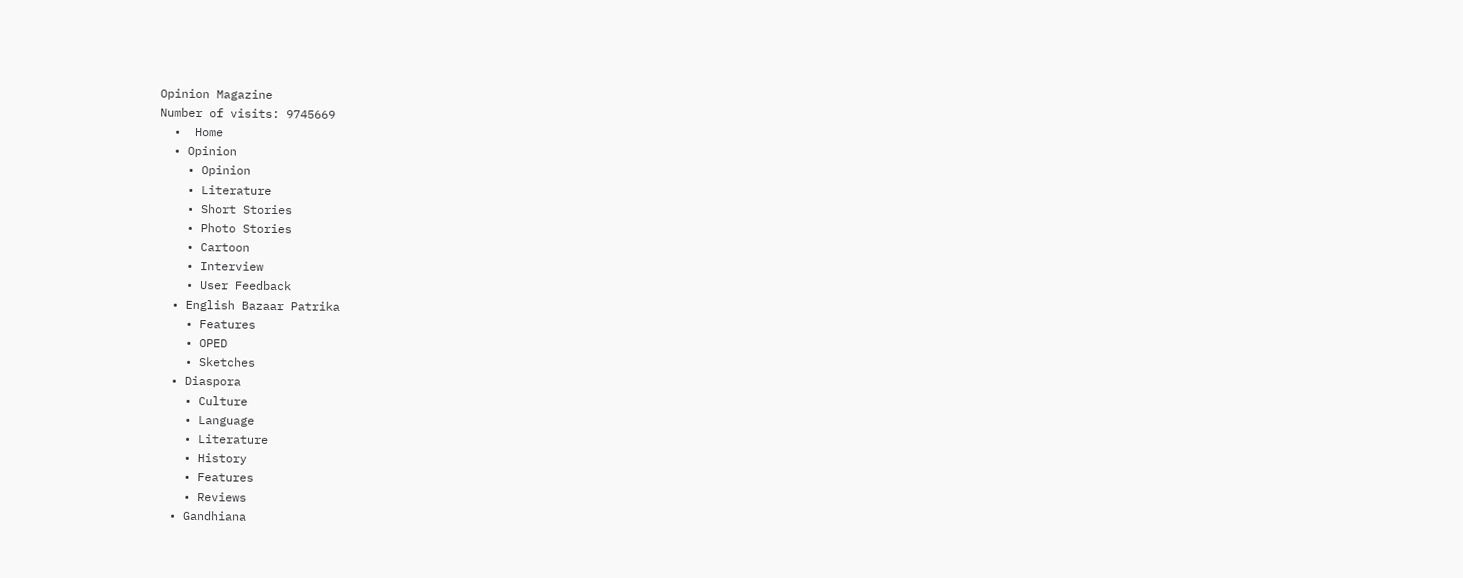Opinion Magazine
Number of visits: 9745669
  •  Home
  • Opinion
    • Opinion
    • Literature
    • Short Stories
    • Photo Stories
    • Cartoon
    • Interview
    • User Feedback
  • English Bazaar Patrika
    • Features
    • OPED
    • Sketches
  • Diaspora
    • Culture
    • Language
    • Literature
    • History
    • Features
    • Reviews
  • Gandhiana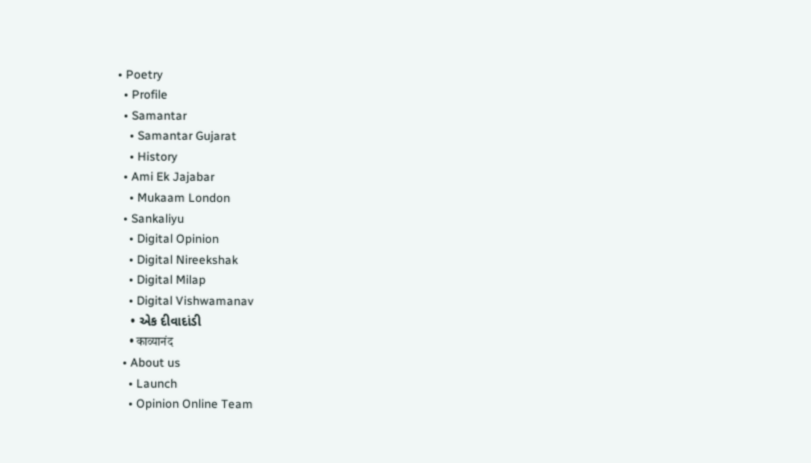• Poetry
  • Profile
  • Samantar
    • Samantar Gujarat
    • History
  • Ami Ek Jajabar
    • Mukaam London
  • Sankaliyu
    • Digital Opinion
    • Digital Nireekshak
    • Digital Milap
    • Digital Vishwamanav
    • એક દીવાદાંડી
    • काव्यानंद
  • About us
    • Launch
    • Opinion Online Team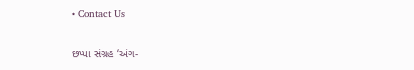• Contact Us

છપ્પા સંગ્રહ ‘અંગ-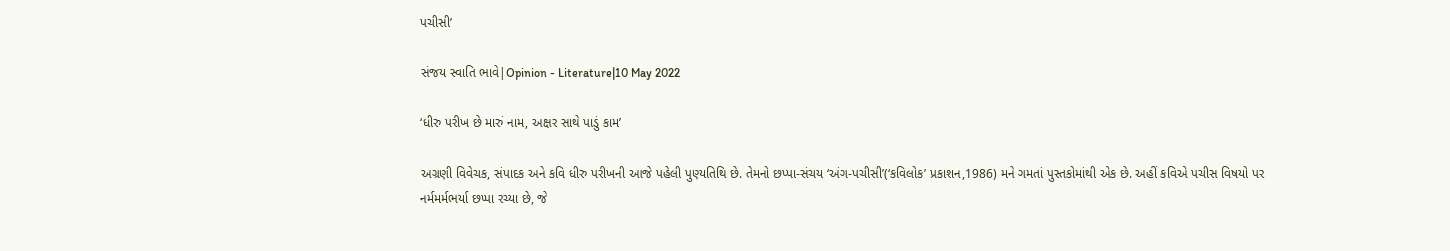પચીસી’

સંજય સ્વાતિ ભાવે|Opinion - Literature|10 May 2022

‘ધીરુ પરીખ છે મારું નામ, અક્ષર સાથે પાડું કામ’

અગ્રણી વિવેચક, સંપાદક અને કવિ ધીરુ પરીખની આજે પહેલી પુણ્યતિથિ છે. તેમનો છપ્પા-સંચય ‘અંગ-પચીસી’(‘કવિલોક’ પ્રકાશન,1986) મને ગમતાં પુસ્તકોમાંથી એક છે. અહીં કવિએ પચીસ વિષયો પર નર્મમર્મભર્યા છપ્પા રચ્યા છે, જે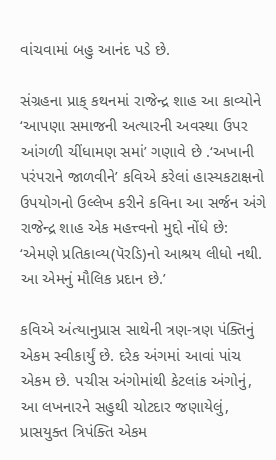વાંચવામાં બહુ આનંદ પડે છે.

સંગ્રહના પ્રાક્ કથનમાં રાજેન્દ્ર શાહ આ કાવ્યોને ‘આપણા સમાજની અત્યારની અવસ્થા ઉપર આંગળી ચીંધામણ સમાં’ ગણાવે છે .‘અખાની પરંપરાને જાળવીને’ કવિએ કરેલાં હાસ્યકટાક્ષનો ઉપયોગનો ઉલ્લેખ કરીને કવિના આ સર્જન અંગે રાજેન્દ્ર શાહ એક મહત્ત્વનો મુદ્દો નોંધે છે: ‘એમણે પ્રતિકાવ્ય(પૅરડિ)નો આશ્રય લીધો નથી. આ એમનું મૌલિક પ્રદાન છે.’

કવિએ અંત્યાનુપ્રાસ સાથેની ત્રણ-ત્રણ પંક્તિનું એકમ સ્વીકાર્યું છે. દરેક અંગમાં આવાં પાંચ એકમ છે. પચીસ અંગોમાંથી કેટલાંક અંગોનું, આ લખનારને સહુથી ચોટદાર જણાયેલું, પ્રાસયુક્ત ત્રિપંક્તિ એકમ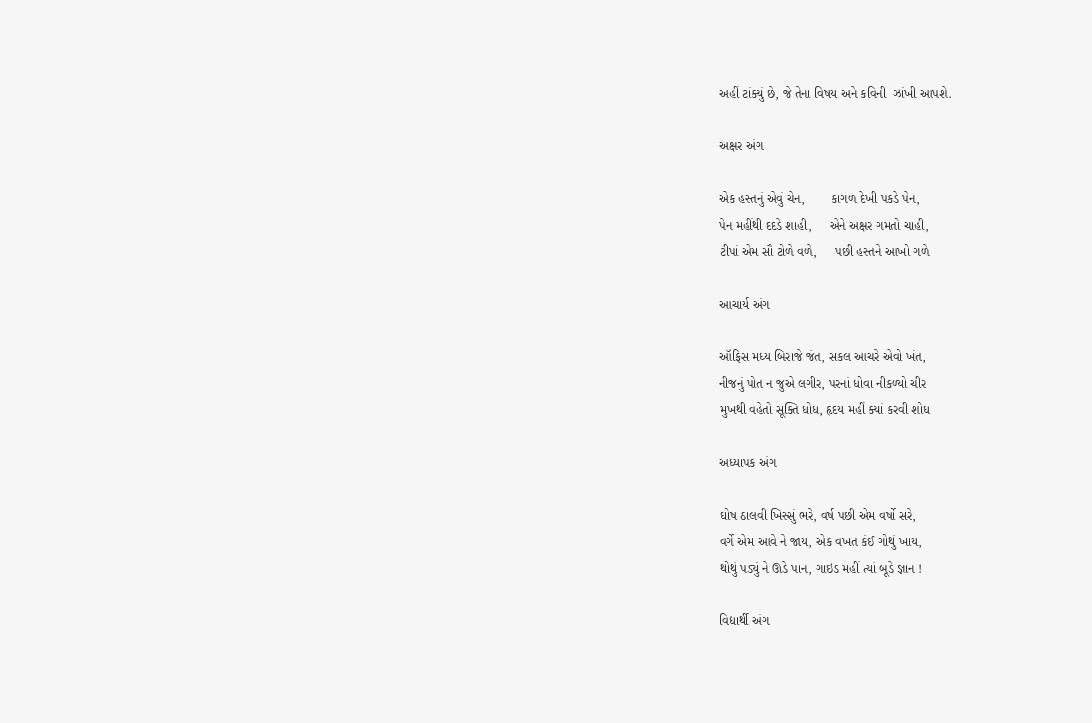અહીં ટાંક્યું છે, જે તેના વિષય અને કવિની  ઝાંખી આપશે.

અક્ષર અંગ

એક હસ્તનું એવું ચેન,       કાગળ દેખી પકડે પેન,
પેન મહીંથી દદડે શાહી,     એને અક્ષર ગમતો ચાહી,
ટીપાં એમ સૌ ટોળે વળે,     પછી હસ્તને આખો ગળે

આચાર્ય અંગ

ઑફિસ મધ્ય બિરાજે જંત, સકલ આચરે એવો ખંત,
નીજનું પોત ન જુએ લગીર, પરનાં ધોવા નીકળ્યો ચીર
મુખથી વહેતો સૂક્તિ ધોધ, હૃદય મહીં ક્યાં કરવી શોધ

અધ્યાપક અંગ

ઘોષ ઠાલવી ખિસ્સું ભરે, વર્ષ પછી એમ વર્ષો સરે,
વર્ગે એમ આવે ને જાય, એક વખત કંઈ ગોથું ખાય,
થોથું પડ્યું ને ઊડે પાન, ગાઇડ મહીં ત્યાં બૂડે જ્ઞાન !

વિદ્યાર્થી અંગ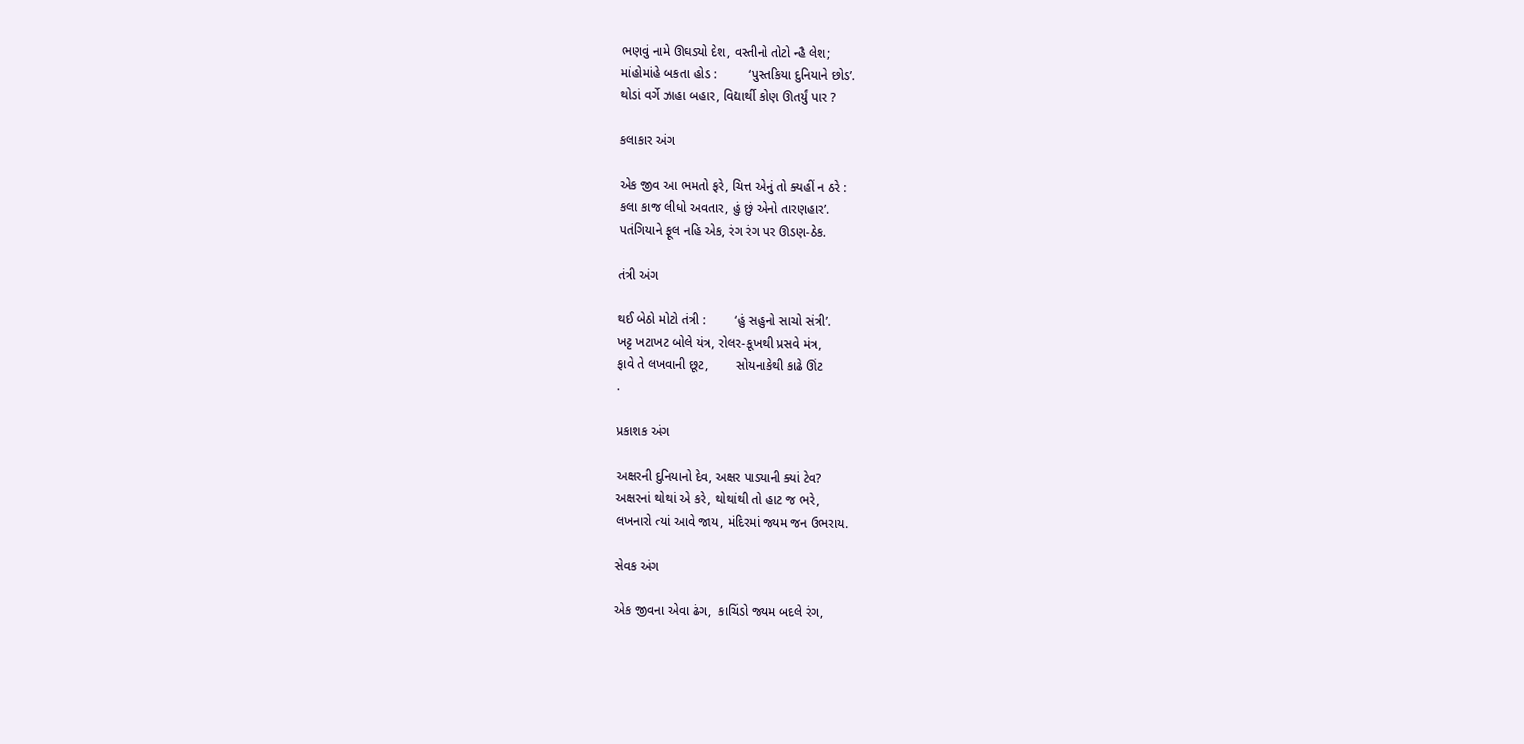ભણવું નામે ઊઘડ્યો દેશ, વસ્તીનો તોટો ન્હૈ લેશ;
માંહોમાંહે બકતા હોડ :         ‘પુસ્તકિયા દુનિયાને છોડ’.
થોડાં વર્ગે ઝાહા બહાર, વિદ્યાર્થી કોણ ઊતર્યું પાર ?

કલાકાર અંગ

એક જીવ આ ભમતો ફરે, ચિત્ત એનું તો ક્યહીં ન ઠરે :
કલા કાજ લીધો અવતાર, હું છું એનો તારણહાર’.
પતંગિયાને ફૂલ નહિ એક, રંગ રંગ પર ઊડણ-ઠેક.

તંત્રી અંગ

થઈ બેઠો મોટો તંત્રી :        ‘હું સહુનો સાચો સંત્રી’.
ખટ્ટ ખટાખટ બોલે યંત્ર, રોલર-કૂખથી પ્રસવે મંત્ર,
ફાવે તે લખવાની છૂટ,        સોયનાકેથી કાઢે ઊંટ
.

પ્રકાશક અંગ

અક્ષરની દુનિયાનો દેવ, અક્ષર પાડ્યાની ક્યાં ટેવ?
અક્ષરનાં થોથાં એ કરે, થોથાંથી તો હાટ જ ભરે,
લખનારો ત્યાં આવે જાય, મંદિરમાં જ્યમ જન ઉભરાય.

સેવક અંગ

એક જીવના એવા ઢંગ,  કાચિંડો જ્યમ બદલે રંગ,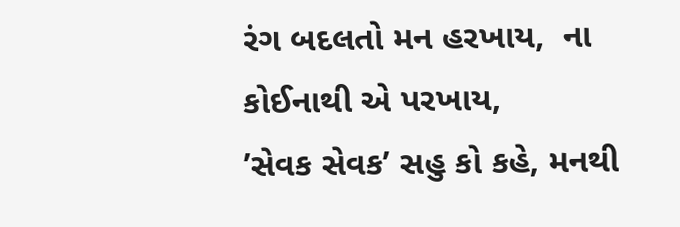રંગ બદલતો મન હરખાય,  ના કોઈનાથી એ પરખાય,
’સેવક સેવક’ સહુ કો કહે, મનથી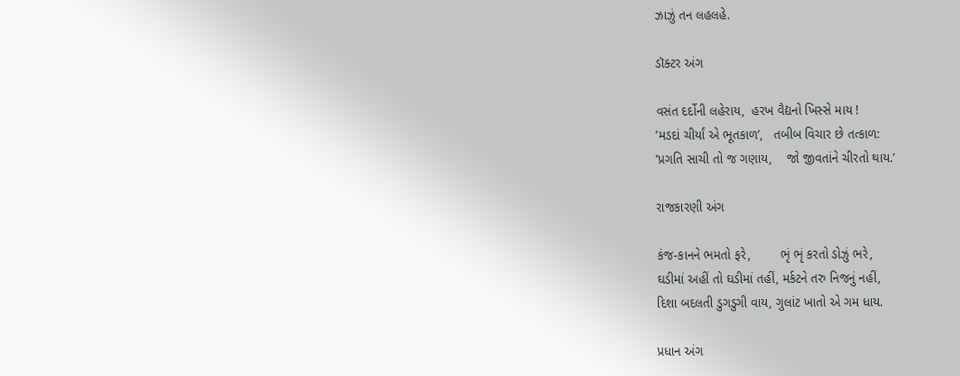ઝાઝું તન લહલહે.

ડૉક્ટર અંગ

વસંત દર્દોની લહેરાય,  હરખ વૈદ્યનો ખિસ્સે માય !
’મડદાં ચીર્યાં એ ભૂતકાળ’,   તબીબ વિચાર છે તત્કાળ:
’પ્રગતિ સાચી તો જ ગણાય,    જો જીવતાંને ચીરતો થાય.’

રાજકારણી અંગ

કંજ-કાનને ભમતો ફરે,        ભૃં ભૃં કરતો ડોઝું ભરે,
ઘડીમાં અહીં તો ઘડીમાં તહીં, મર્કટને તરુ નિજનું નહીં,
દિશા બદલતી ડુગડુગી વાય, ગુલાંટ ખાતો એ ગમ ધાય.

પ્રધાન અંગ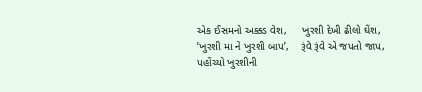એક ઈસમનો અક્કડ વેશ,     ખુરશી દેખી ઢીલો ઘેંશ,
’ખુરશી મા ને ખુરશી બાપ’,    રૂંવે રૂંવે એ જપતો જાપ,
પહોંચ્યો ખુરશીની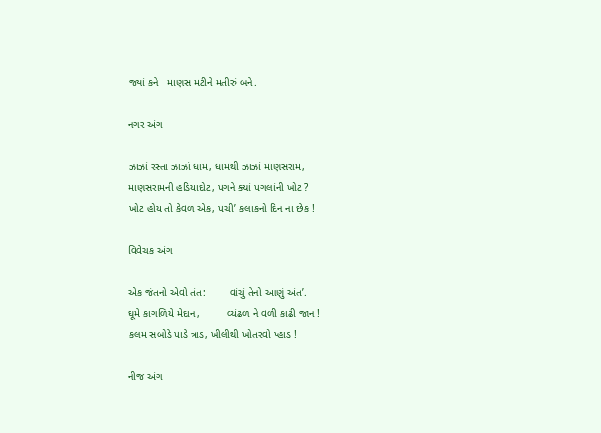જ્યાં કને   માણસ મટીને મતીરું બને.

નગર અંગ

ઝાઝાં રસ્તા ઝાઝાં ધામ, ધામથી ઝાઝાં માણસરામ,
માણસરામની હડિયાદોટ, પગને ક્યાં પગલાંની ખોટ ?
ખોટ હોય તો કેવળ એક, પચી’ કલાકનો દિન ના છેક !

વિવેચક અંગ

એક જંતનો એવો તંત:        વાંચું તેનો આણું અંત’.
ઘૂમે કાગળિયે મેદાન,         વ્યંઢળ ને વળી કાઢી જાન !
કલમ સબોડે પાડે ત્રાડ, ખીલીથી ખોતરવો પ્હાડ !

નીજ અંગ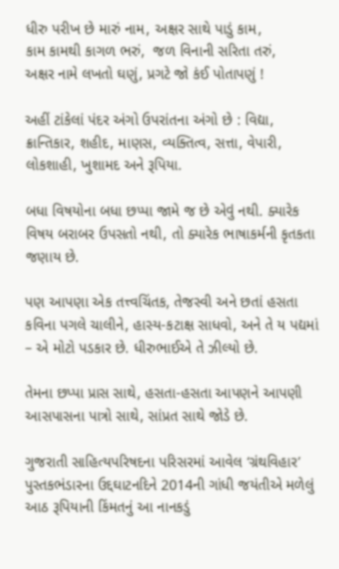ધીરુ પરીખ છે મારું નામ, અક્ષર સાથે પાડું કામ,
કામ કામથી કાગળ ભરું,  જળ વિનાની સરિતા તરું,
અક્ષર નામે લખતો ઘણું, પ્રગટે જો કંઈ પોતાપણું !

અહીં ટાંકેલાં પંદર અંગો ઉપરાંતના અંગો છે : વિદ્યા, ક્રાન્તિકાર, શહીદ, માણસ, વ્યક્તિત્વ, સત્તા, વેપારી, લોકશાહી, ખુશામદ અને રૂપિયા.

બધા વિષયોના બધા છપ્પા જામે જ છે એવું નથી. ક્યારેક વિષય બરાબર ઉપસતો નથી, તો ક્યારેક ભાષાકર્મની કૃતકતા જણાય છે.

પણ આપણા એક તત્ત્વચિંતક, તેજસ્વી અને છતાં હસતા કવિના પગલે ચાલીને, હાસ્ય-કટાક્ષ સાધવો, અને તે ય પદ્યમાં – એ મોટો પડકાર છે. ધીરુભાઈએ તે ઝીલ્યો છે.

તેમના છપ્પા પ્રાસ સાથે, હસતા-હસતા આપણને આપણી આસપાસના પાત્રો સાથે, સાંપ્રત સાથે જોડે છે.

ગુજરાતી સાહિત્યપરિષદના પરિસરમાં આવેલ ‘ગ્રંથવિહાર’ પુસ્તકભંડારના ઉદ્દઘાટનદિને 2014ની ગાંધી જયંતીએ મળેલું આઠ રૂપિયાની કિંમતનું આ નાનકડું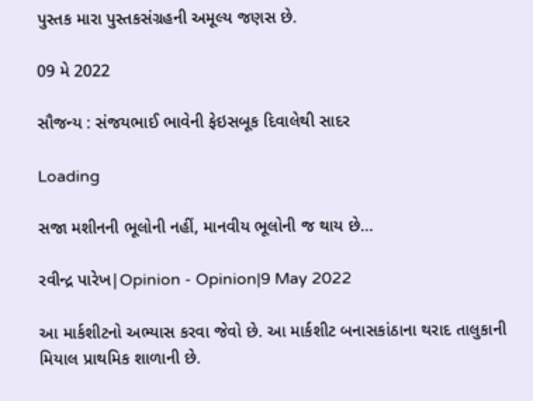પુસ્તક મારા પુસ્તકસંગ્રહની અમૂલ્ય જણસ છે.

09 મે 2022

સૌજન્ય : સંજયભાઈ ભાવેની ફેઇસબૂક દિવાલેથી સાદર

Loading

સજા મશીનની ભૂલોની નહીં, માનવીય ભૂલોની જ થાય છે…

રવીન્દ્ર પારેખ|Opinion - Opinion|9 May 2022

આ માર્કશીટનો અભ્યાસ કરવા જેવો છે. આ માર્કશીટ બનાસકાંઠાના થરાદ તાલુકાની મિયાલ પ્રાથમિક શાળાની છે.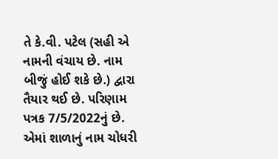તે કે.વી. પટેલ (સહી એ નામની વંચાય છે. નામ બીજું હોઈ શકે છે.) દ્વારા તૈયાર થઈ છે. પરિણામ પત્રક 7/5/2022નું છે. એમાં શાળાનું નામ ચોધરી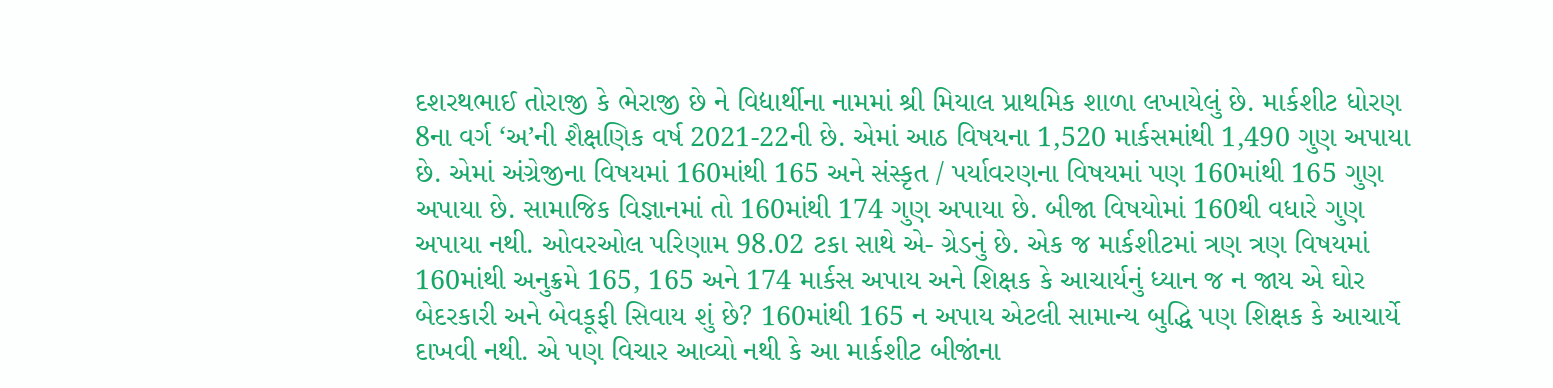દશરથભાઈ તોરાજી કે ભેરાજી છે ને વિદ્યાર્થીના નામમાં શ્રી મિયાલ પ્રાથમિક શાળા લખાયેલું છે. માર્કશીટ ધોરણ 8ના વર્ગ ‘અ’ની શૈક્ષણિક વર્ષ 2021-22ની છે. એમાં આઠ વિષયના 1,520 માર્કસમાંથી 1,490 ગુણ અપાયા છે. એમાં અંગ્રેજીના વિષયમાં 160માંથી 165 અને સંસ્કૃત / પર્યાવરણના વિષયમાં પણ 160માંથી 165 ગુણ અપાયા છે. સામાજિક વિજ્ઞાનમાં તો 160માંથી 174 ગુણ અપાયા છે. બીજા વિષયોમાં 160થી વધારે ગુણ અપાયા નથી. ઓવરઓલ પરિણામ 98.02 ટકા સાથે એ- ગ્રેડનું છે. એક જ માર્કશીટમાં ત્રણ ત્રણ વિષયમાં 160માંથી અનુક્રમે 165, 165 અને 174 માર્કસ અપાય અને શિક્ષક કે આચાર્યનું ધ્યાન જ ન જાય એ ઘોર બેદરકારી અને બેવકૂફી સિવાય શું છે? 160માંથી 165 ન અપાય એટલી સામાન્ય બુદ્ધિ પણ શિક્ષક કે આચાર્યે દાખવી નથી. એ પણ વિચાર આવ્યો નથી કે આ માર્કશીટ બીજાંના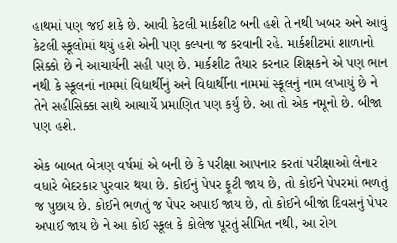હાથમાં પણ જઈ શકે છે. આવી કેટલી માર્કશીટ બની હશે તે નથી ખબર અને આવું કેટલી સ્કૂલોમાં થયું હશે એની પણ કલ્પના જ કરવાની રહે. માર્કશીટમાં શાળાનો સિક્કો છે ને આચાર્યની સહી પણ છે. માર્કશીટ તૈયાર કરનાર શિક્ષકને એ પણ ભાન નથી કે સ્કૂલનાં નામમાં વિદ્યાર્થીનું અને વિદ્યાર્થીના નામમાં સ્કૂલનું નામ લખાયું છે ને તેને સહીસિક્કા સાથે આચાર્યે પ્રમાણિત પણ કર્યું છે. આ તો એક નમૂનો છે. બીજા પણ હશે.

એક બાબત બેત્રણ વર્ષમાં એ બની છે કે પરીક્ષા આપનાર કરતાં પરીક્ષાઓ લેનાર વધારે બેદરકાર પુરવાર થયા છે. કોઈનું પેપર ફૂટી જાય છે, તો કોઈને પેપરમાં ભળતું જ પુછાય છે. કોઈને ભળતું જ પેપર અપાઈ જાય છે, તો કોઈને બીજાં દિવસનું પેપર અપાઈ જાય છે ને આ કોઈ સ્કૂલ કે કોલેજ પૂરતું સીમિત નથી, આ રોગ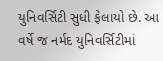યુનિવર્સિટી સુધી ફેલાયો છે. આ વર્ષે જ નર્મદ યુનિવર્સિટીમાં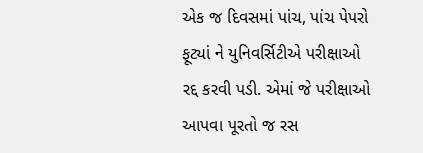એક જ દિવસમાં પાંચ, પાંચ પેપરો ફૂટ્યાં ને યુનિવર્સિટીએ પરીક્ષાઓ રદ્દ કરવી પડી. એમાં જે પરીક્ષાઓ આપવા પૂરતો જ રસ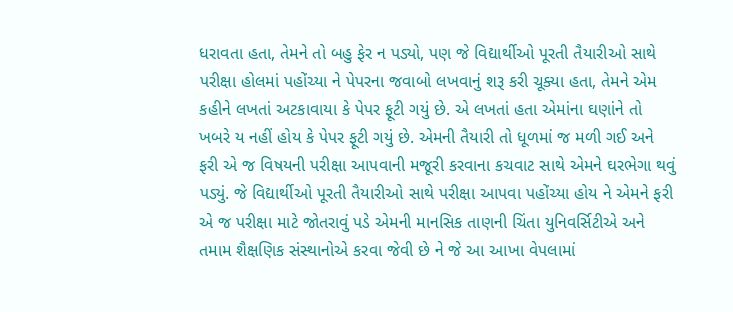ધરાવતા હતા, તેમને તો બહુ ફેર ન પડ્યો, પણ જે વિદ્યાર્થીઓ પૂરતી તૈયારીઓ સાથે પરીક્ષા હોલમાં પહોંચ્યા ને પેપરના જવાબો લખવાનું શરૂ કરી ચૂક્યા હતા, તેમને એમ કહીને લખતાં અટકાવાયા કે પેપર ફૂટી ગયું છે. એ લખતાં હતા એમાંના ઘણાંને તો ખબરે ય નહીં હોય કે પેપર ફૂટી ગયું છે. એમની તૈયારી તો ધૂળમાં જ મળી ગઈ અને ફરી એ જ વિષયની પરીક્ષા આપવાની મજૂરી કરવાના કચવાટ સાથે એમને ઘરભેગા થવું પડ્યું. જે વિદ્યાર્થીઓ પૂરતી તૈયારીઓ સાથે પરીક્ષા આપવા પહોંચ્યા હોય ને એમને ફરી એ જ પરીક્ષા માટે જોતરાવું પડે એમની માનસિક તાણની ચિંતા યુનિવર્સિટીએ અને તમામ શૈક્ષણિક સંસ્થાનોએ કરવા જેવી છે ને જે આ આખા વેપલામાં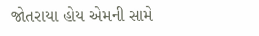જોતરાયા હોય એમની સામે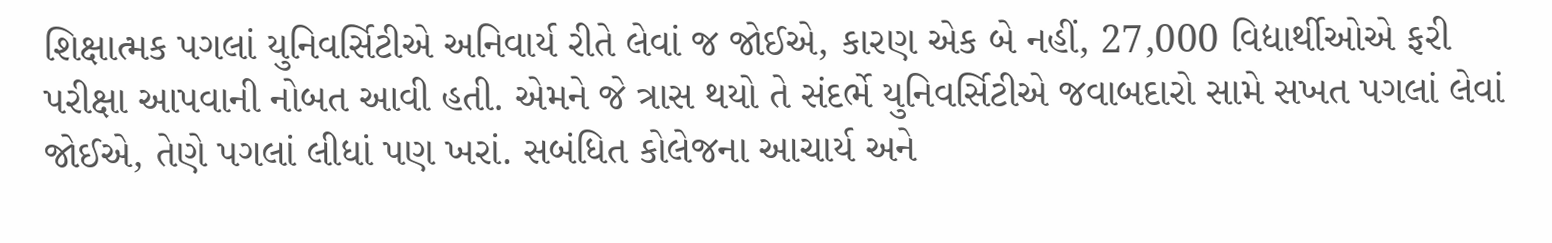શિક્ષાત્મક પગલાં યુનિવર્સિટીએ અનિવાર્ય રીતે લેવાં જ જોઈએ, કારણ એક બે નહીં, 27,000 વિદ્યાર્થીઓએ ફરી પરીક્ષા આપવાની નોબત આવી હતી. એમને જે ત્રાસ થયો તે સંદર્ભે યુનિવર્સિટીએ જવાબદારો સામે સખત પગલાં લેવાં જોઈએ, તેણે પગલાં લીધાં પણ ખરાં. સબંધિત કોલેજના આચાર્ય અને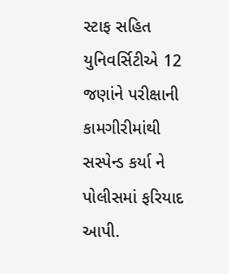સ્ટાફ સહિત યુનિવર્સિટીએ 12 જણાંને પરીક્ષાની કામગીરીમાંથી સસ્પેન્ડ કર્યા ને પોલીસમાં ફરિયાદ આપી.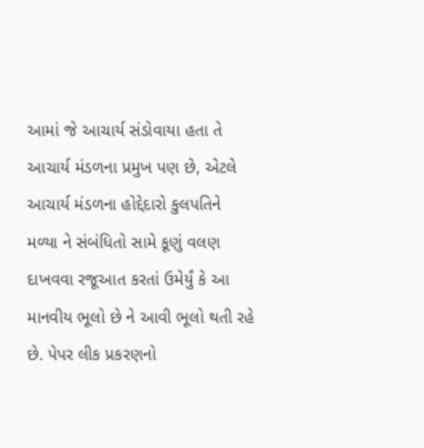આમાં જે આચાર્ય સંડોવાયા હતા તે આચાર્ય મંડળના પ્રમુખ પણ છે, એટલે આચાર્ય મંડળના હોદ્દેદારો કુલપતિને મળ્યા ને સંબંધિતો સામે કૂણું વલણ દાખવવા રજૂઆત કરતાં ઉમેર્યું કે આ માનવીય ભૂલો છે ને આવી ભૂલો થતી રહે છે. પેપર લીક પ્રકરણનો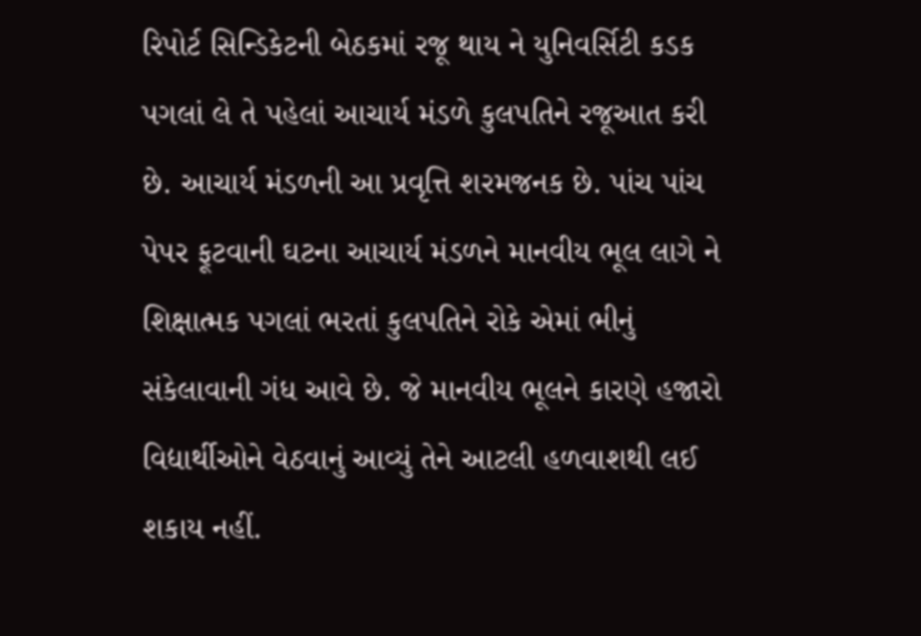રિપોર્ટ સિન્ડિકેટની બેઠકમાં રજૂ થાય ને યુનિવર્સિટી કડક પગલાં લે તે પહેલાં આચાર્ય મંડળે કુલપતિને રજૂઆત કરી છે. આચાર્ય મંડળની આ પ્રવૃત્તિ શરમજનક છે. પાંચ પાંચ પેપર ફૂટવાની ઘટના આચાર્ય મંડળને માનવીય ભૂલ લાગે ને શિક્ષાત્મક પગલાં ભરતાં કુલપતિને રોકે એમાં ભીનું સંકેલાવાની ગંધ આવે છે. જે માનવીય ભૂલને કારણે હજારો વિદ્યાર્થીઓને વેઠવાનું આવ્યું તેને આટલી હળવાશથી લઈ શકાય નહીં.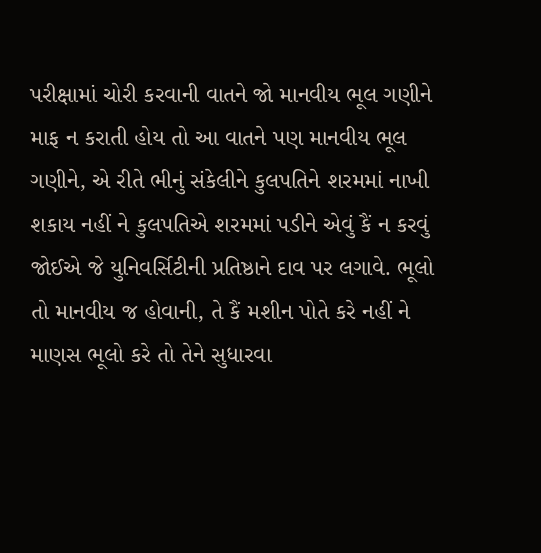પરીક્ષામાં ચોરી કરવાની વાતને જો માનવીય ભૂલ ગણીને માફ ન કરાતી હોય તો આ વાતને પણ માનવીય ભૂલ ગણીને, એ રીતે ભીનું સંકેલીને કુલપતિને શરમમાં નાખી શકાય નહીં ને કુલપતિએ શરમમાં પડીને એવું કૈં ન કરવું જોઈએ જે યુનિવર્સિટીની પ્રતિષ્ઠાને દાવ પર લગાવે. ભૂલો તો માનવીય જ હોવાની, તે કૈં મશીન પોતે કરે નહીં ને માણસ ભૂલો કરે તો તેને સુધારવા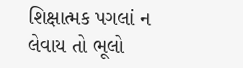શિક્ષાત્મક પગલાં ન લેવાય તો ભૂલો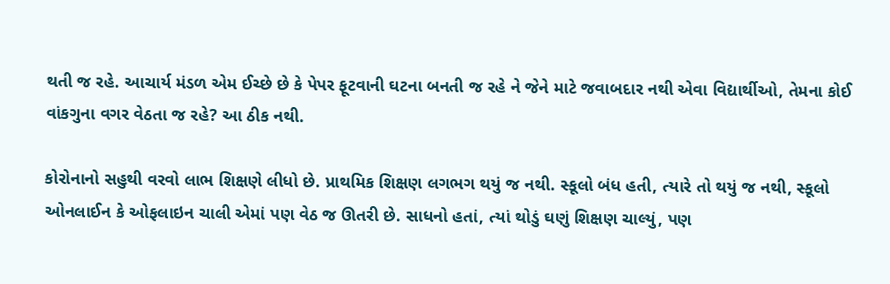થતી જ રહે. આચાર્ય મંડળ એમ ઈચ્છે છે કે પેપર ફૂટવાની ઘટના બનતી જ રહે ને જેને માટે જવાબદાર નથી એવા વિદ્યાર્થીઓ, તેમના કોઈ વાંકગુના વગર વેઠતા જ રહે? આ ઠીક નથી.

કોરોનાનો સહુથી વરવો લાભ શિક્ષણે લીધો છે. પ્રાથમિક શિક્ષણ લગભગ થયું જ નથી. સ્કૂલો બંધ હતી, ત્યારે તો થયું જ નથી, સ્કૂલો ઓનલાઈન કે ઓફલાઇન ચાલી એમાં પણ વેઠ જ ઊતરી છે. સાધનો હતાં, ત્યાં થોડું ઘણું શિક્ષણ ચાલ્યું, પણ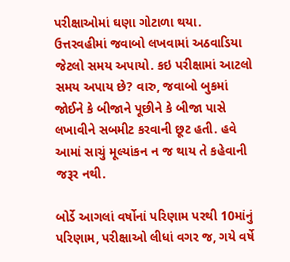પરીક્ષાઓમાં ઘણા ગોટાળા થયા. ઉત્તરવહીમાં જવાબો લખવામાં અઠવાડિયા જેટલો સમય અપાયો. કઇ પરીક્ષામાં આટલો સમય અપાય છે? વારુ, જવાબો બુકમાં જોઈને કે બીજાને પૂછીને કે બીજા પાસે લખાવીને સબમીટ કરવાની છૂટ હતી. હવે આમાં સાચું મૂલ્યાંકન ન જ થાય તે કહેવાની જરૂર નથી.

બોર્ડે આગલાં વર્ષોનાં પરિણામ પરથી 10માંનું પરિણામ, પરીક્ષાઓ લીધાં વગર જ, ગયે વર્ષે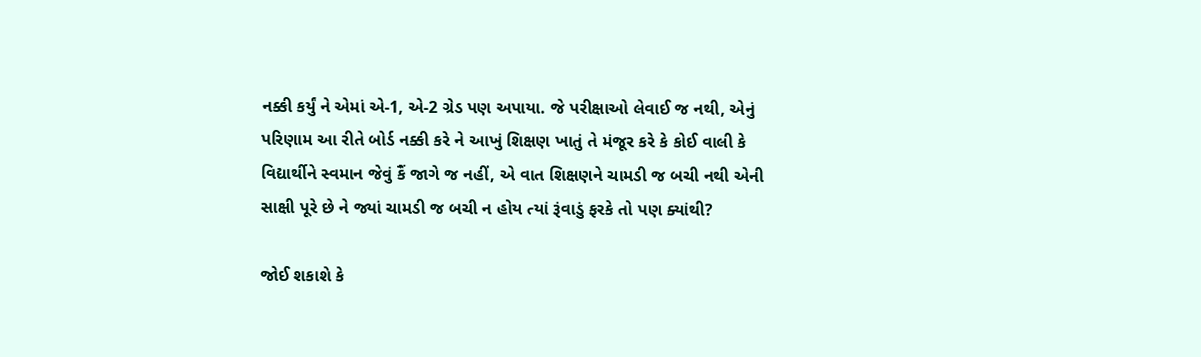નક્કી કર્યું ને એમાં એ-1, એ-2 ગ્રેડ પણ અપાયા. જે પરીક્ષાઓ લેવાઈ જ નથી, એનું પરિણામ આ રીતે બોર્ડ નક્કી કરે ને આખું શિક્ષણ ખાતું તે મંજૂર કરે કે કોઈ વાલી કે વિદ્યાર્થીને સ્વમાન જેવું કૈં જાગે જ નહીં, એ વાત શિક્ષણને ચામડી જ બચી નથી એની સાક્ષી પૂરે છે ને જ્યાં ચામડી જ બચી ન હોય ત્યાં રૂંવાડું ફરકે તો પણ ક્યાંથી?

જોઈ શકાશે કે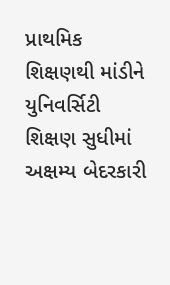પ્રાથમિક શિક્ષણથી માંડીને યુનિવર્સિટી શિક્ષણ સુધીમાં અક્ષમ્ય બેદરકારી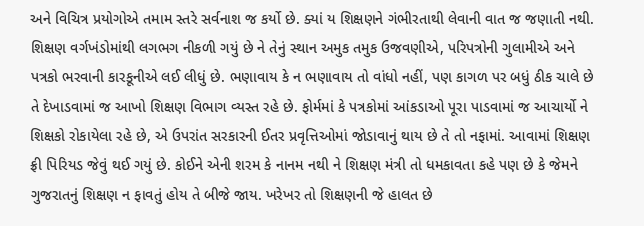અને વિચિત્ર પ્રયોગોએ તમામ સ્તરે સર્વનાશ જ કર્યો છે. ક્યાં ય શિક્ષણને ગંભીરતાથી લેવાની વાત જ જણાતી નથી. શિક્ષણ વર્ગખંડોમાંથી લગભગ નીકળી ગયું છે ને તેનું સ્થાન અમુક તમુક ઉજવણીએ, પરિપત્રોની ગુલામીએ અને પત્રકો ભરવાની કારકૂનીએ લઈ લીધું છે. ભણાવાય કે ન ભણાવાય તો વાંધો નહીં, પણ કાગળ પર બધું ઠીક ચાલે છે તે દેખાડવામાં જ આખો શિક્ષણ વિભાગ વ્યસ્ત રહે છે. ફોર્મમાં કે પત્રકોમાં આંકડાઓ પૂરા પાડવામાં જ આચાર્યો ને શિક્ષકો રોકાયેલા રહે છે, એ ઉપરાંત સરકારની ઈતર પ્રવૃત્તિઓમાં જોડાવાનું થાય છે તે તો નફામાં. આવામાં શિક્ષણ ફ્રી પિરિયડ જેવું થઈ ગયું છે. કોઈને એની શરમ કે નાનમ નથી ને શિક્ષણ મંત્રી તો ધમકાવતા કહે પણ છે કે જેમને ગુજરાતનું શિક્ષણ ન ફાવતું હોય તે બીજે જાય. ખરેખર તો શિક્ષણની જે હાલત છે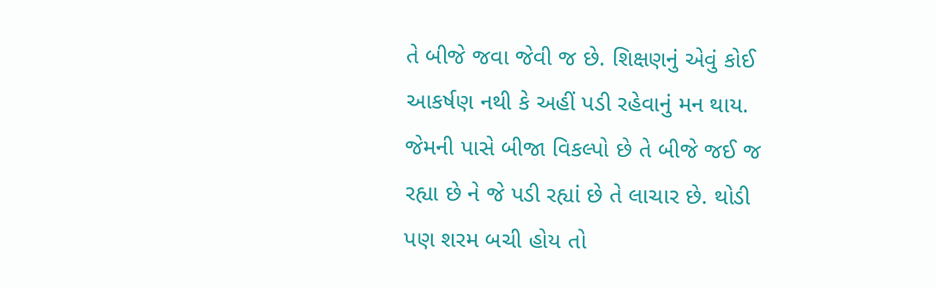તે બીજે જવા જેવી જ છે. શિક્ષણનું એવું કોઈ આકર્ષણ નથી કે અહીં પડી રહેવાનું મન થાય. જેમની પાસે બીજા વિકલ્પો છે તે બીજે જઈ જ રહ્યા છે ને જે પડી રહ્યાં છે તે લાચાર છે. થોડી પણ શરમ બચી હોય તો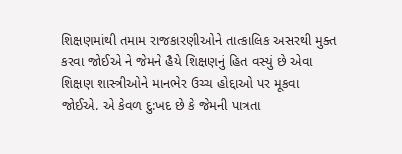શિક્ષણમાંથી તમામ રાજકારણીઓને તાત્કાલિક અસરથી મુક્ત કરવા જોઈએ ને જેમને હૈયે શિક્ષણનું હિત વસ્યું છે એવા શિક્ષણ શાસ્ત્રીઓને માનભેર ઉચ્ચ હોદ્દાઓ પર મૂકવા જોઈએ. એ કેવળ દુ:ખદ છે કે જેમની પાત્રતા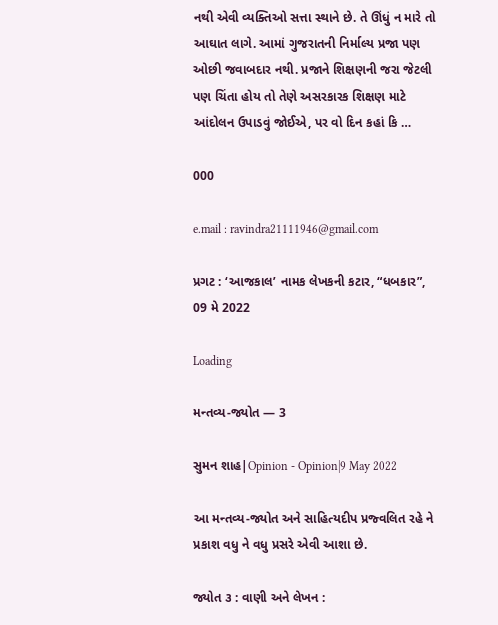નથી એવી વ્યક્તિઓ સત્તા સ્થાને છે. તે ઊંધું ન મારે તો આઘાત લાગે. આમાં ગુજરાતની નિર્માલ્ય પ્રજા પણ ઓછી જવાબદાર નથી. પ્રજાને શિક્ષણની જરા જેટલી પણ ચિંતા હોય તો તેણે અસરકારક શિક્ષણ માટે આંદોલન ઉપાડવું જોઈએ, પર વો દિન કહાં કિ …

000

e.mail : ravindra21111946@gmail.com

પ્રગટ : ‘આજકાલ’ નામક લેખકની કટાર, “ધબકાર”, 09 મે 2022

Loading

મન્તવ્ય-જ્યોત — 3

સુમન શાહ|Opinion - Opinion|9 May 2022

આ મન્તવ્ય-જ્યોત અને સાહિત્યદીપ પ્રજ્વલિત રહે ને પ્રકાશ વધુ ને વધુ પ્રસરે એવી આશા છે.

જ્યોત ૩ : વાણી અને લેખન :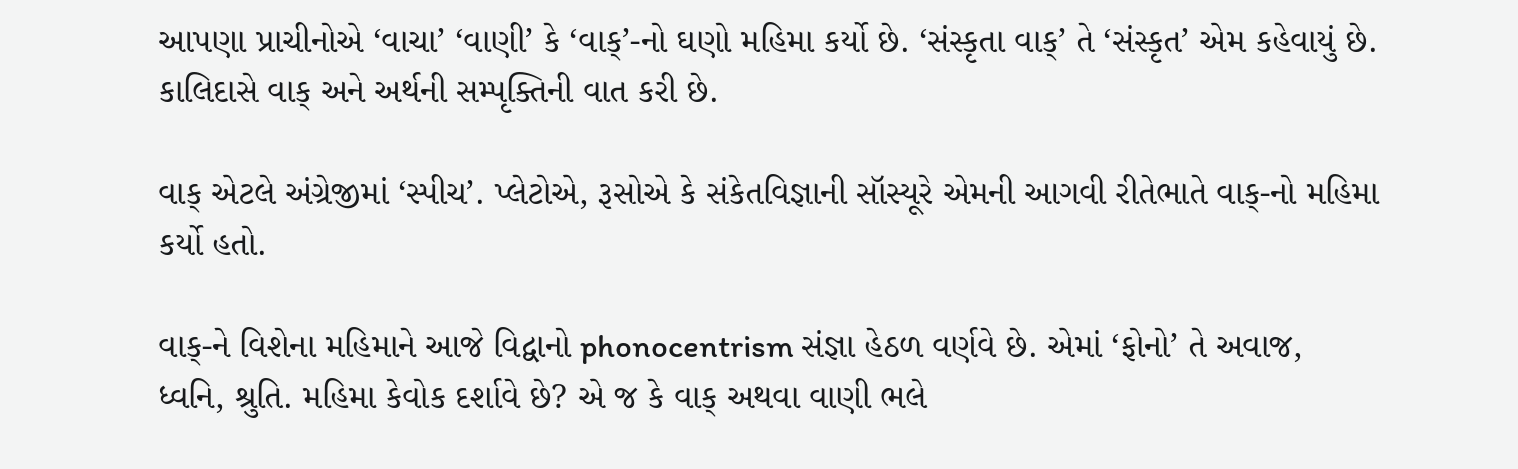આપણા પ્રાચીનોએ ‘વાચા’ ‘વાણી’ કે ‘વાક્’-નો ઘણો મહિમા કર્યો છે. ‘સંસ્કૃતા વાક્’ તે ‘સંસ્કૃત’ એમ કહેવાયું છે. કાલિદાસે વાક્ અને અર્થની સમ્પૃક્તિની વાત કરી છે.

વાક્ એટલે અંગ્રેજીમાં ‘સ્પીચ’. પ્લેટોએ, રૂસોએ કે સંકેતવિજ્ઞાની સૉસ્યૂરે એમની આગવી રીતેભાતે વાક્-નો મહિમા કર્યો હતો.

વાક્-ને વિશેના મહિમાને આજે વિદ્વાનો phonocentrism સંજ્ઞા હેઠળ વર્ણવે છે. એમાં ‘ફોનો’ તે અવાજ, ધ્વનિ, શ્રુતિ. મહિમા કેવોક દર્શાવે છે? એ જ કે વાક્ અથવા વાણી ભલે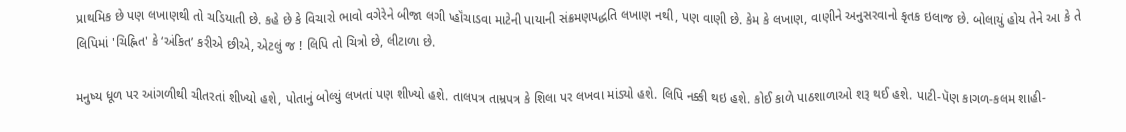પ્રાથમિક છે પણ લખાણથી તો ચડિયાતી છે. કહે છે કે વિચારો ભાવો વગેરેને બીજા લગી પ્હૉંચાડવા માટેની પાયાની સંક્રમણપદ્ધતિ લખાણ નથી, પણ વાણી છે. કેમ કે લખાણ, વાણીને અનુસરવાનો કૃતક ઇલાજ છે. બોલાયું હોય તેને આ કે તે લિપિમાં 'ચિહ્નિત' કે ‘અંકિત’ કરીએ છીએ, એટલું જ ! લિપિ તો ચિત્રો છે, લીટાળા છે.

મનુષ્ય ધૂળ પર આંગળીથી ચીતરતાં શીખ્યો હશે, પોતાનું બોલ્યું લખતાં પણ શીખ્યો હશે. તાલપત્ર તામ્રપત્ર કે શિલા પર લખવા માંડ્યો હશે. લિપિ નક્કી થઇ હશે. કોઈ કાળે પાઠશાળાઓ શરૂ થઈ હશે. પાટી-પૅણ કાગળ-કલમ શાહી-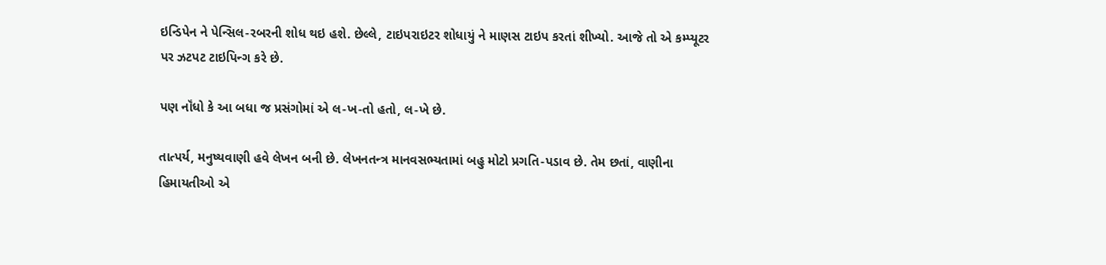ઇન્ડિપેન ને પેન્સિલ-રબરની શોધ થઇ હશે. છેલ્લે, ટાઇપરાઇટર શોધાયું ને માણસ ટાઇપ કરતાં શીખ્યો. આજે તો એ કમ્પ્યૂટર પર ઝટપટ ટાઇપિન્ગ કરે છે.

પણ નૉંધો કે આ બધા જ પ્રસંગોમાં એ લ-ખ-તો હતો, લ-ખે છે.

તાત્પર્ય, મનુષ્યવાણી હવે લેખન બની છે. લેખનતન્ત્ર માનવસભ્યતામાં બહુ મોટો પ્રગતિ-પડાવ છે. તેમ છતાં, વાણીના હિમાયતીઓ એ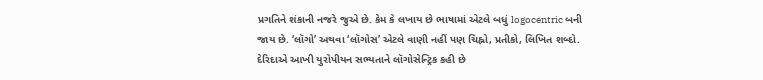પ્રગતિને શંકાની નજરે જુએ છે. કેમ કે લખાય છે ભાષામાં એટલે બધું logocentric બની જાય છે. ‘લૉગો’ અથવા ‘લૉગોસ’ એટલે વાણી નહીં પણ ચિહ્નો, પ્રતીકો, લિખિત શબ્દો. દેરિદાએ આખી યુરોપીયન સભ્યતાને લૉગોસેન્ટ્રિક કહી છે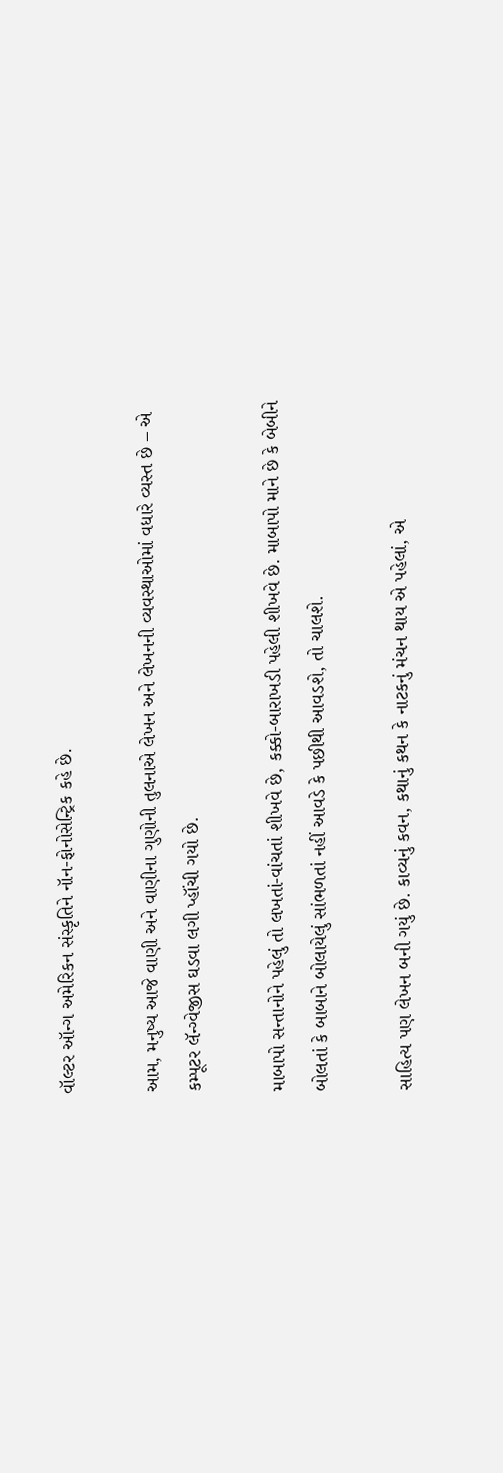વૉલ્ટર ઑન્ગ અમેરિકન સંસ્કૃતિને નૉન-ફોનોસેન્ટ્રિક કહે છે.

આમ, મનુષ્ય આજે વાણી અને વાણીના ગુણોની તુલનાએ લેખન અને લેખનની વ્યવસ્થાઓમાં વધારે વ્યસ્ત છે – એ કમ્પૂટર લૅન્ગ્વેજીસ ઘડવા લગી પ્હૉંચી ગયો છે.

માબાપો સન્તાનોને પહેલું તો લખતાં-વાંચતાં શીખવે છે, કક્કો-બારાખડી પહેલી શીખવે છે. માબાપો માને છે કે બેબીને બોલતાં કે બાબાને બોલાયેલું સાંભળતાં નહીં આવડે કે પછીથી આવડશે, તો ચાલશે.

સાહિત્ય પણ લેખન બની ગયું છે. કાવ્યનું કવન, કથાનું કથન કે નાટકનું મંચન થાય એ પહેલાં, એ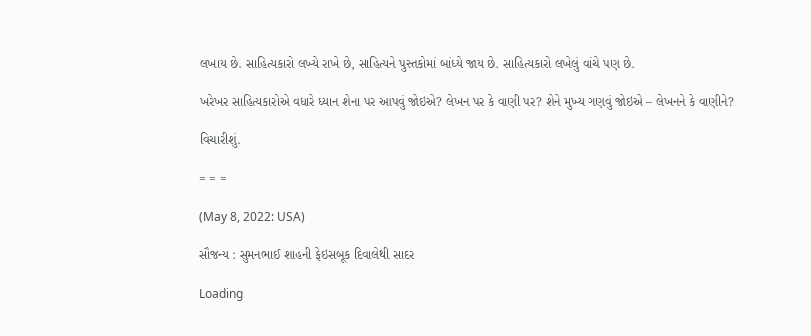લખાય છે. સાહિત્યકારો લખ્યે રાખે છે, સાહિત્યને પુસ્તકોમાં બાંધ્યે જાય છે. સાહિત્યકારો લખેલું વાંચે પણ છે.

ખરેખર સાહિત્યકારોએ વધારે ધ્યાન શેના પર આપવું જોઇએ? લેખન પર કે વાણી પર? શેને મુખ્ય ગણવું જોઇએ – લેખનને કે વાણીને?

વિચારીશું.

= = =

(May 8, 2022: USA)

સૌજન્ય : સુમનભાઈ શાહની ફેઇસબૂક દિવાલેથી સાદર

Loading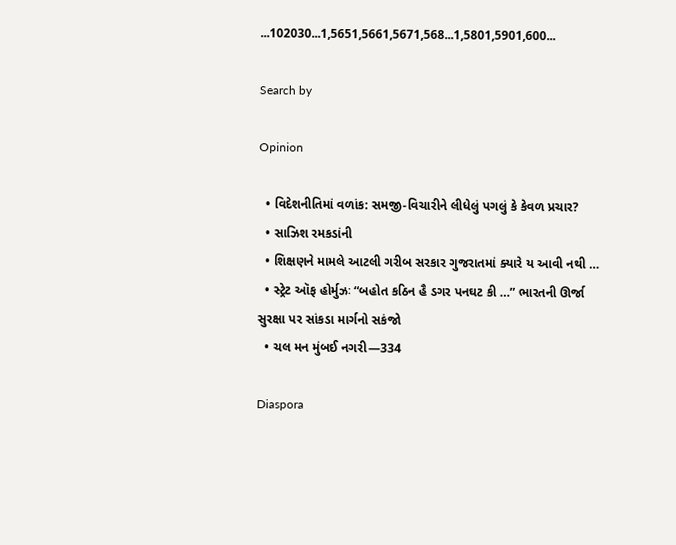...102030...1,5651,5661,5671,568...1,5801,5901,600...

Search by

Opinion

  • વિદેશનીતિમાં વળાંક: સમજી-વિચારીને લીધેલું પગલું કે કેવળ પ્રચાર?
  • સાઝિશ રમકડાંની
  • શિક્ષણને મામલે આટલી ગરીબ સરકાર ગુજરાતમાં ક્યારે ય આવી નથી …
  • સ્ટ્રેટ ઑફ હોર્મુઝઃ “બહોત કઠિન હૈ ડગર પનઘટ કી …” ભારતની ઊર્જા સુરક્ષા પર સાંકડા માર્ગનો સકંજો
  • ચલ મન મુંબઈ નગરી—334

Diaspora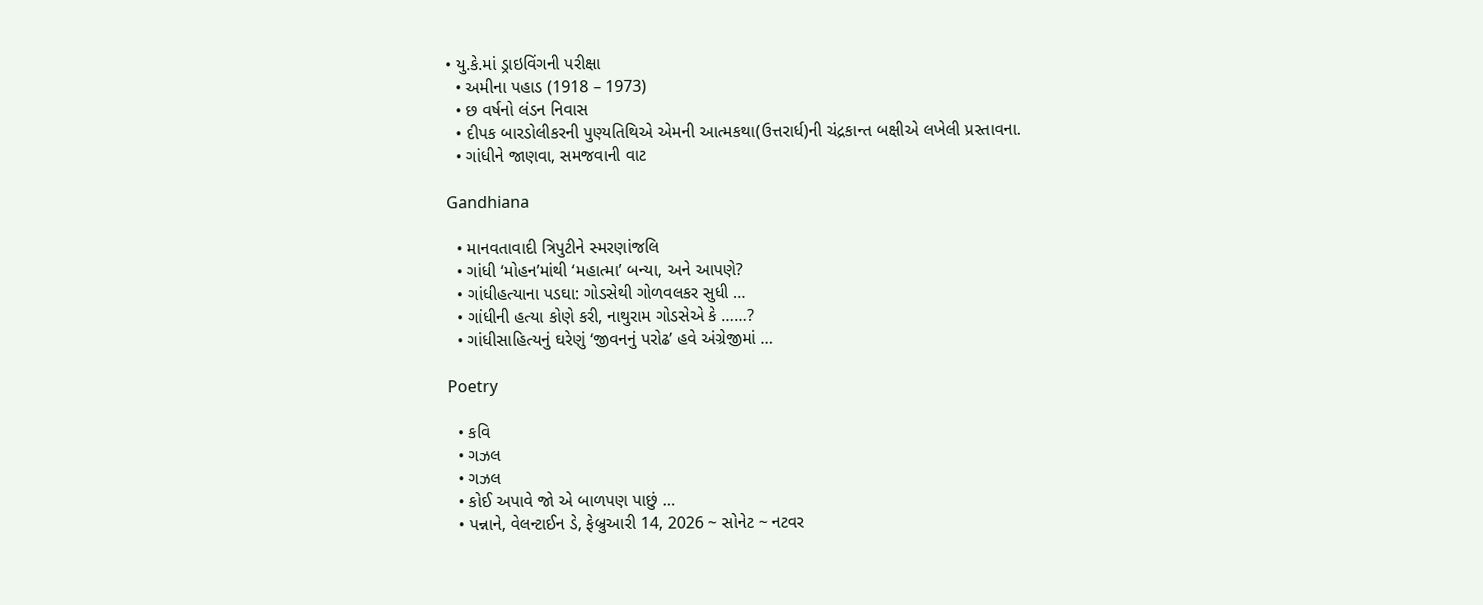• યુ.કે.માં ડ્રાઇવિંગની પરીક્ષા
  • અમીના પહાડ (1918 – 1973)
  • છ વર્ષનો લંડન નિવાસ
  • દીપક બારડોલીકરની પુણ્યતિથિએ એમની આત્મકથા(ઉત્તરાર્ધ)ની ચંદ્રકાન્ત બક્ષીએ લખેલી પ્રસ્તાવના.
  • ગાંધીને જાણવા, સમજવાની વાટ

Gandhiana

  • માનવતાવાદી ત્રિપુટીને સ્મરણાંજલિ
  • ગાંધી ‘મોહન’માંથી ‘મહાત્મા’ બન્યા, અને આપણે?
  • ગાંધીહત્યાના પડઘા: ગોડસેથી ગોળવલકર સુધી …
  • ગાંધીની હત્યા કોણે કરી, નાથુરામ ગોડસેએ કે ……?
  • ગાંધીસાહિત્યનું ઘરેણું ‘જીવનનું પરોઢ’ હવે અંગ્રેજીમાં …

Poetry

  • કવિ
  • ગઝલ
  • ગઝલ
  • કોઈ અપાવે જો એ બાળપણ પાછું …
  • પન્નાને, વેલન્ટાઈન ડે, ફેબ્રુઆરી 14, 2026 ~ સોનેટ ~ નટવર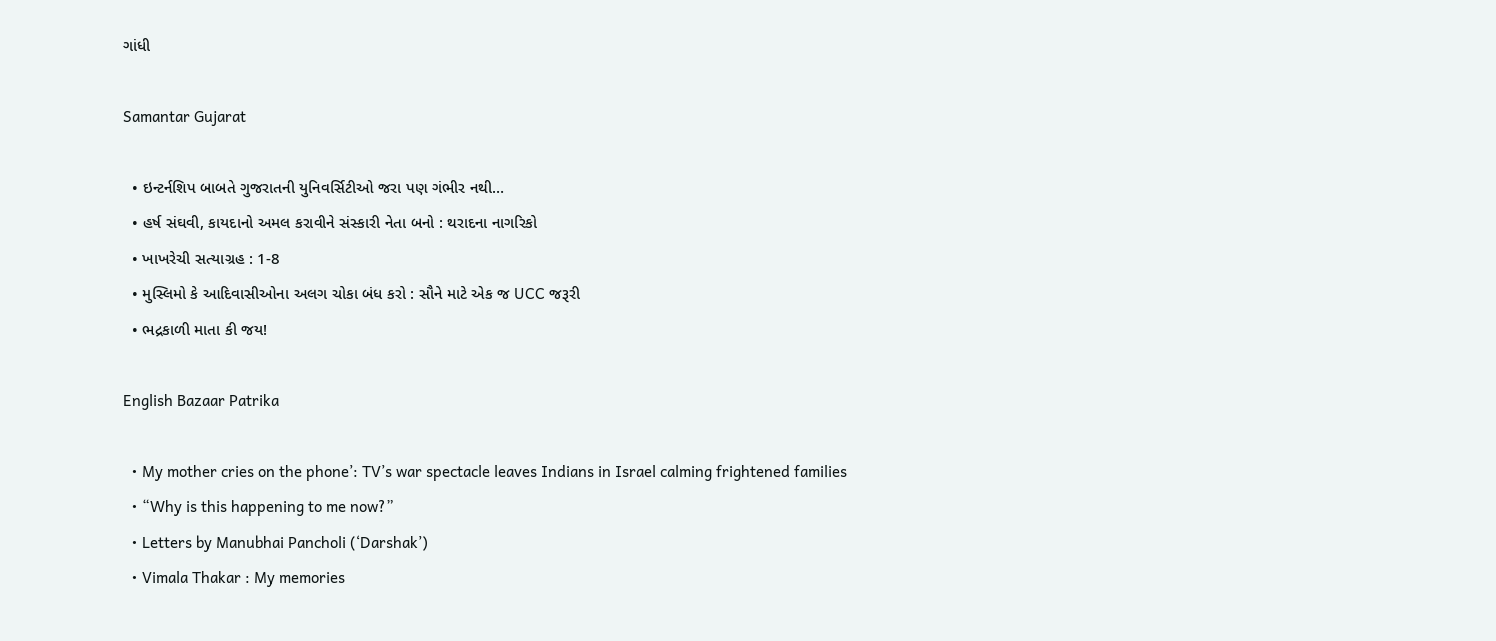ગાંધી

Samantar Gujarat

  • ઇન્ટર્નશિપ બાબતે ગુજરાતની યુનિવર્સિટીઓ જરા પણ ગંભીર નથી…
  • હર્ષ સંઘવી, કાયદાનો અમલ કરાવીને સંસ્કારી નેતા બનો : થરાદના નાગરિકો
  • ખાખરેચી સત્યાગ્રહ : 1-8
  • મુસ્લિમો કે આદિવાસીઓના અલગ ચોકા બંધ કરો : સૌને માટે એક જ UCC જરૂરી
  • ભદ્રકાળી માતા કી જય!

English Bazaar Patrika

  • My mother cries on the phone’: TV’s war spectacle leaves Indians in Israel calming frightened families
  • “Why is this happening to me now?”
  • Letters by Manubhai Pancholi (‘Darshak’)
  • Vimala Thakar : My memories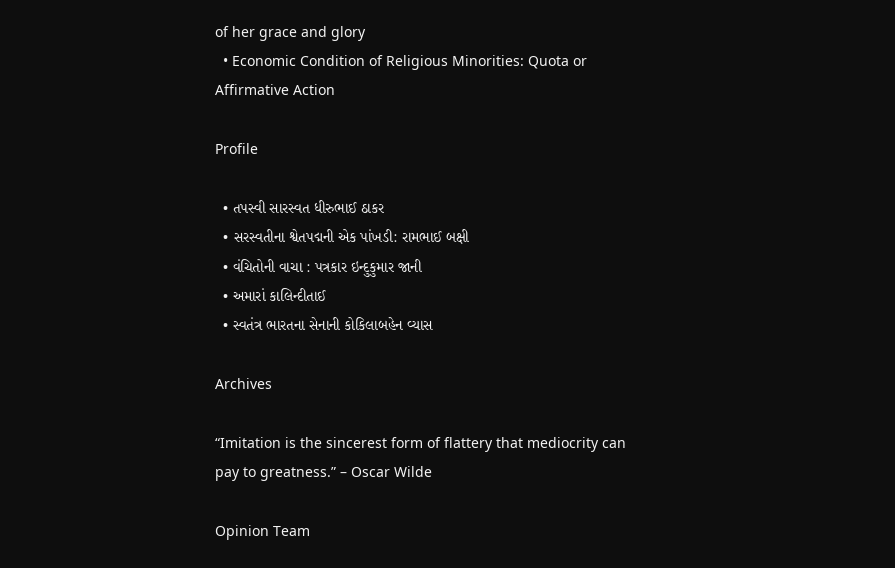of her grace and glory
  • Economic Condition of Religious Minorities: Quota or Affirmative Action

Profile

  • તપસ્વી સારસ્વત ધીરુભાઈ ઠાકર
  • સરસ્વતીના શ્વેતપદ્મની એક પાંખડી: રામભાઈ બક્ષી
  • વંચિતોની વાચા : પત્રકાર ઇન્દુકુમાર જાની
  • અમારાં કાલિન્દીતાઈ
  • સ્વતંત્ર ભારતના સેનાની કોકિલાબહેન વ્યાસ

Archives

“Imitation is the sincerest form of flattery that mediocrity can pay to greatness.” – Oscar Wilde

Opinion Team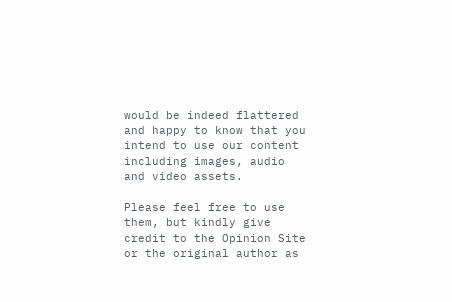would be indeed flattered and happy to know that you intend to use our content including images, audio and video assets.

Please feel free to use them, but kindly give credit to the Opinion Site or the original author as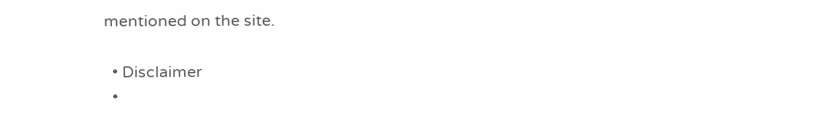mentioned on the site.

  • Disclaimer
  •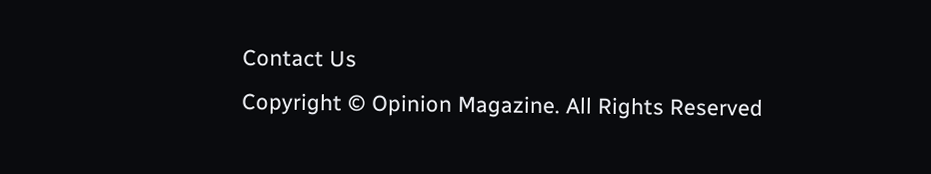Contact Us
Copyright © Opinion Magazine. All Rights Reserved